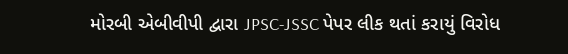મોરબી એબીવીપી દ્વારા JPSC-JSSC પેપર લીક થતાં કરાયું વિરોધ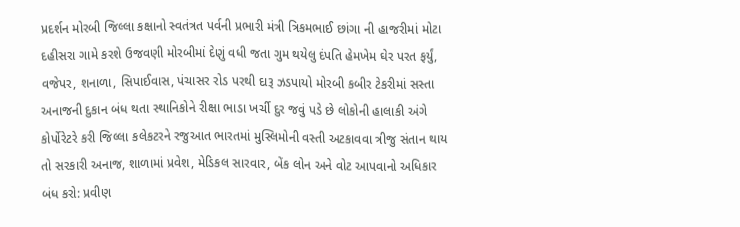પ્રદર્શન મોરબી જિલ્લા કક્ષાનો સ્વતંત્રત પર્વની પ્રભારી મંત્રી ત્રિકમભાઈ છાંગા ની હાજરીમાં મોટા દહીસરા ગામે કરશે ઉજવણી મોરબીમાં દેણું વધી જતા ગુમ થયેલુ દંપતિ હેમખેમ ઘેર પરત ફર્યું, વજેપર, શનાળા, સિપાઈવાસ, પંચાસર રોડ પરથી દારૂ ઝડપાયો મોરબી કબીર ટેકરીમાં સસ્તા અનાજની દુકાન બંધ થતા સ્થાનિકોને રીક્ષા ભાડા ખર્ચી દુર જવું પડે છે લોકોની હાલાકી અંગે કોર્પોરેટરે કરી જિલ્લા કલેકટરને રજુઆત ભારતમાં મુસ્લિમોની વસ્તી અટકાવવા ત્રીજુ સંતાન થાય તો સરકારી અનાજ, શાળામાં પ્રવેશ, મેડિકલ સારવાર, બેંક લોન અને વોટ આપવાનો અધિકાર બંધ કરો: પ્રવીણ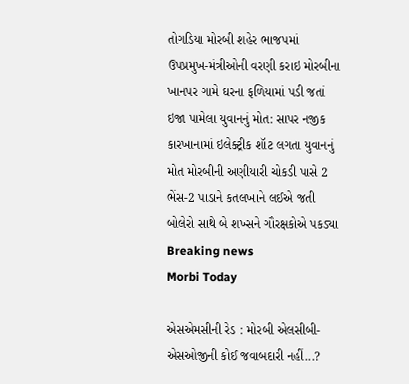તોગડિયા મોરબી શહેર ભાજપમાં ઉપપ્રમુખ-મંત્રીઓની વરણી કરાઇ મોરબીના ખાનપર ગામે ઘરના ફળિયામાં પડી જતાં ઇજા પામેલા યુવાનનું મોત: સાપર નજીક કારખાનામાં ઇલેક્ટ્રીક શૉટ લગતા યુવાનનું મોત મોરબીની અણીયારી ચોકડી પાસે 2 ભેંસ-2 પાડાને કતલખાને લઈએ જતી બોલેરો સાથે બે શખ્સને ગૌરક્ષકોએ પકડ્યા
Breaking news
Morbi Today

એસએમસીની રેડ : મોરબી એલસીબી-એસઓજીની કોઈ જવાબદારી નહીં...?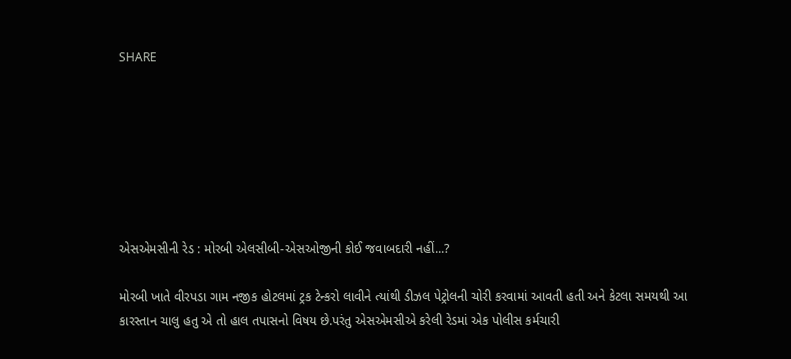SHARE







એસએમસીની રેડ : મોરબી એલસીબી-એસઓજીની કોઈ જવાબદારી નહીં...?

મોરબી ખાતે વીરપડા ગામ નજીક હોટલમાં ટ્રક ટેન્કરો લાવીને ત્યાંથી ડીઝલ પેટ્રોલની ચોરી કરવામાં આવતી હતી અને કેટલા સમયથી આ કારસ્તાન ચાલુ હતુ એ તો હાલ તપાસનો વિષય છે.પરંતુ એસએમસીએ કરેલી રેડમાં એક પોલીસ કર્મચારી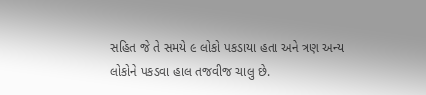સહિત જે તે સમયે ૯ લોકો પકડાયા હતા અને ત્રણ અન્ય લોકોને પકડવા હાલ તજવીજ ચાલુ છે.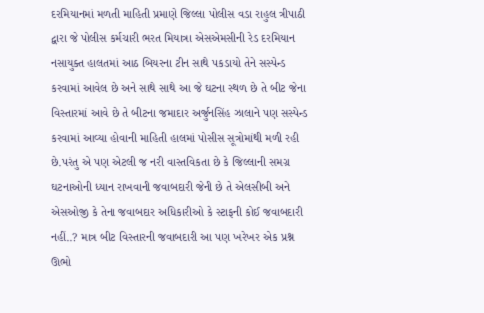દરમિયાનમાં મળતી માહિતી પ્રમાણે જિલ્લા પોલીસ વડા રાહુલ ત્રીપાઠી દ્વારા જે પોલીસ કર્મચારી ભરત મિયાત્રા એસએમસીની રેડ દરમિયાન નસાયુક્ત હાલતમાં આઠ બિયરના ટીન સાથે પકડાયો તેને સસ્પેન્ડ કરવામાં આવેલ છે અને સાથે સાથે આ જે ઘટના સ્થળ છે તે બીટ જેના વિસ્તારમાં આવે છે તે બીટના જમાદાર અર્જુનસિંહ ઝાલાને પણ સસ્પેન્ડ કરવામાં આવ્યા હોવાની માહિતી હાલમાં પોસીસ સૂત્રોમાંથી મળી રહી છે.પરંતુ એ પણ એટલી જ નરી વાસ્તવિકતા છે કે જિલ્લાની સમગ્ર ઘટનાઓની ધ્યાન રાખવાની જવાબદારી જેની છે તે એલસીબી અને એસઓજી કે તેના જવાબદાર અધિકારીઓ કે સ્ટાફની કોઈ જવાબદારી નહીં..? માત્ર બીટ વિસ્તારની જવાબદારી આ પણ ખરેખર એક પ્રશ્ન ઊભો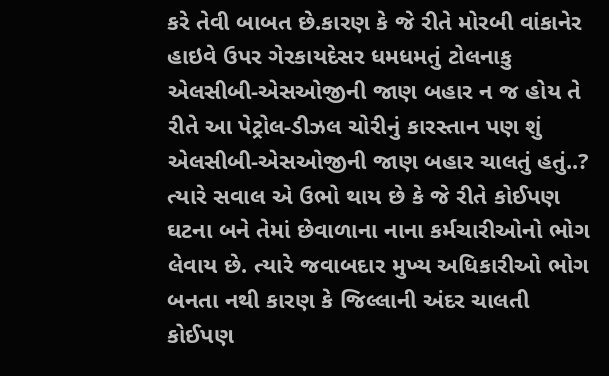કરે તેવી બાબત છે.કારણ કે જે રીતે મોરબી વાંકાનેર હાઇવે ઉપર ગેરકાયદેસર ધમધમતું ટોલનાકુ એલસીબી-એસઓજીની જાણ બહાર ન જ હોય તે રીતે આ પેટ્રોલ-ડીઝલ ચોરીનું કારસ્તાન પણ શું એલસીબી-એસઓજીની જાણ બહાર ચાલતું હતું..? ત્યારે સવાલ એ ઉભો થાય છે કે જે રીતે કોઈપણ ઘટના બને તેમાં છેવાળાના નાના કર્મચારીઓનો ભોગ લેવાય છે. ત્યારે જવાબદાર મુખ્ય અધિકારીઓ ભોગ બનતા નથી કારણ કે જિલ્લાની અંદર ચાલતી કોઈપણ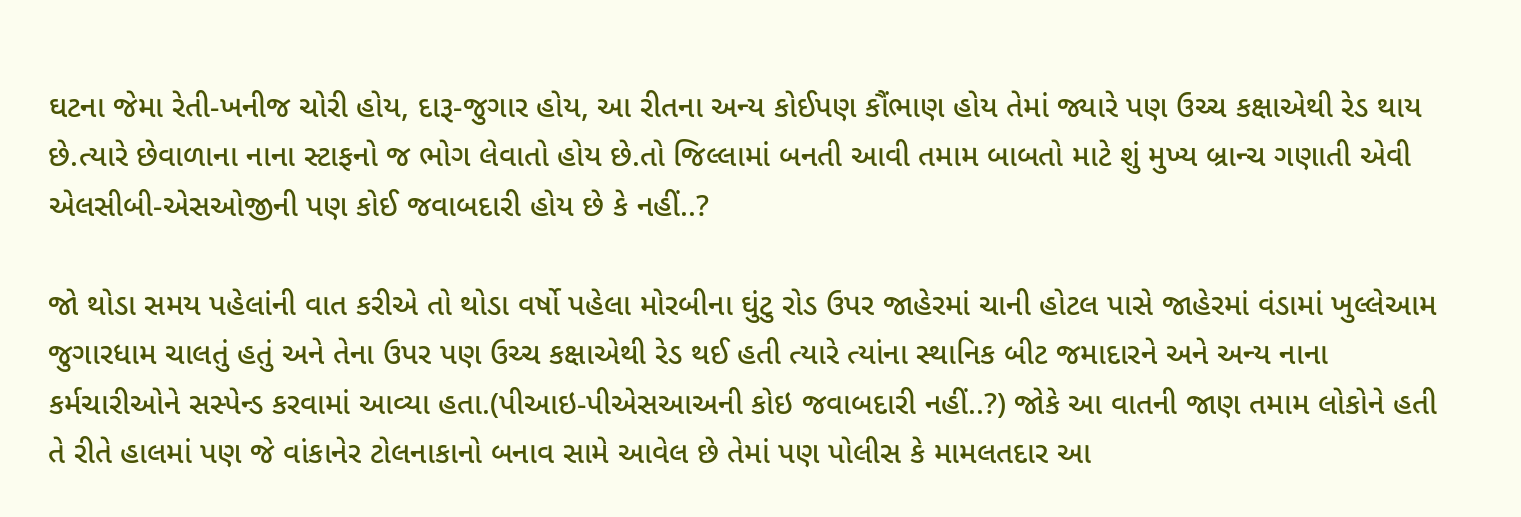ઘટના જેમા રેતી-ખનીજ ચોરી હોય, દારૂ-જુગાર હોય, આ રીતના અન્ય કોઈપણ કૌંભાણ હોય તેમાં જ્યારે પણ ઉચ્ચ કક્ષાએથી રેડ થાય છે.ત્યારે છેવાળાના નાના સ્ટાફનો જ ભોગ લેવાતો હોય છે.તો જિલ્લામાં બનતી આવી તમામ બાબતો માટે શું મુખ્ય બ્રાન્ચ ગણાતી એવી એલસીબી-એસઓજીની પણ કોઈ જવાબદારી હોય છે કે નહીં..?

જો થોડા સમય પહેલાંની વાત કરીએ તો થોડા વર્ષો પહેલા મોરબીના ઘુંટુ રોડ ઉપર જાહેરમાં ચાની હોટલ પાસે જાહેરમાં વંડામાં ખુલ્લેઆમ જુગારધામ ચાલતું હતું અને તેના ઉપર પણ ઉચ્ચ કક્ષાએથી રેડ થઈ હતી ત્યારે ત્યાંના સ્થાનિક બીટ જમાદારને અને અન્ય નાના કર્મચારીઓને સસ્પેન્ડ કરવામાં આવ્યા હતા.(પીઆઇ-પીએસઆઅની કોઇ જવાબદારી નહીં..?) જોકે આ વાતની જાણ તમામ લોકોને હતી તે રીતે હાલમાં પણ જે વાંકાનેર ટોલનાકાનો બનાવ સામે આવેલ છે તેમાં પણ પોલીસ કે મામલતદાર આ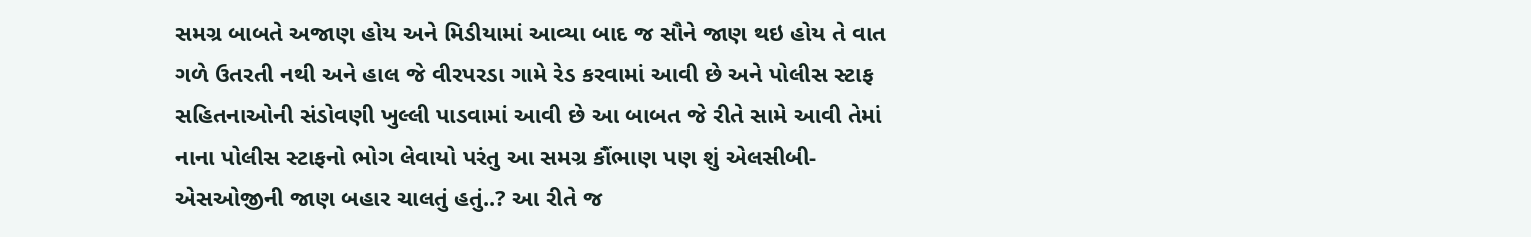સમગ્ર બાબતે અજાણ હોય અને મિડીયામાં આવ્યા બાદ જ સૌને જાણ થઇ હોય તે વાત ગળે ઉતરતી નથી અને હાલ જે વીરપરડા ગામે રેડ કરવામાં આવી છે અને પોલીસ સ્ટાફ સહિતનાઓની સંડોવણી ખુલ્લી પાડવામાં આવી છે આ બાબત જે રીતે સામે આવી તેમાં નાના પોલીસ સ્ટાફનો ભોગ લેવાયો પરંતુ આ સમગ્ર કૌંભાણ પણ શું એલસીબી-એસઓજીની જાણ બહાર ચાલતું હતું..? આ રીતે જ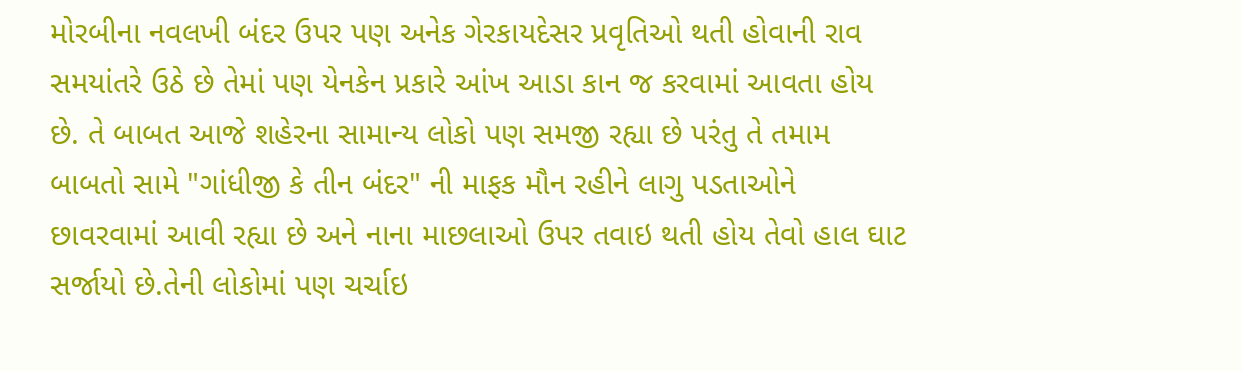મોરબીના નવલખી બંદર ઉપર પણ અનેક ગેરકાયદેસર પ્રવૃતિઓ થતી હોવાની રાવ સમયાંતરે ઉઠે છે તેમાં પણ યેનકેન પ્રકારે આંખ આડા કાન જ કરવામાં આવતા હોય છે. તે બાબત આજે શહેરના સામાન્ય લોકો પણ સમજી રહ્યા છે પરંતુ તે તમામ બાબતો સામે "ગાંધીજી કે તીન બંદર" ની માફક મૌન રહીને લાગુ પડતાઓને છાવરવામાં આવી રહ્યા છે અને નાના માછલાઓ ઉપર તવાઇ થતી હોય તેવો હાલ ઘાટ સર્જાયો છે.તેની લોકોમાં પણ ચર્ચાઇ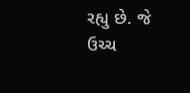રહ્યુ છે. જે ઉચ્ચ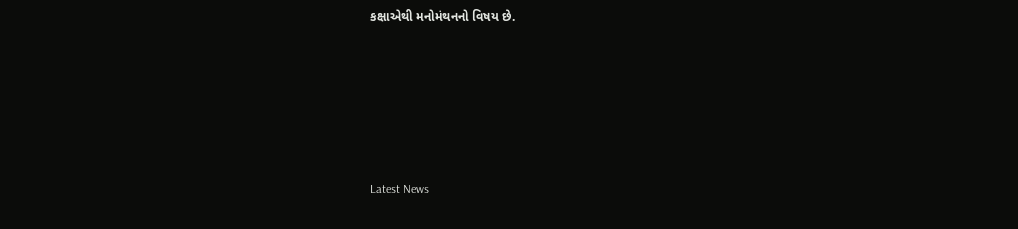કક્ષાએથી મનોમંથનનો વિષય છે.






Latest News